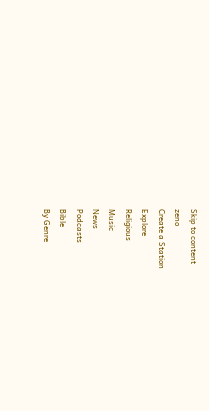Skip to content
zeno
Create a Station
Explore
Religious
Music
News
Podcasts
Bible
By Genre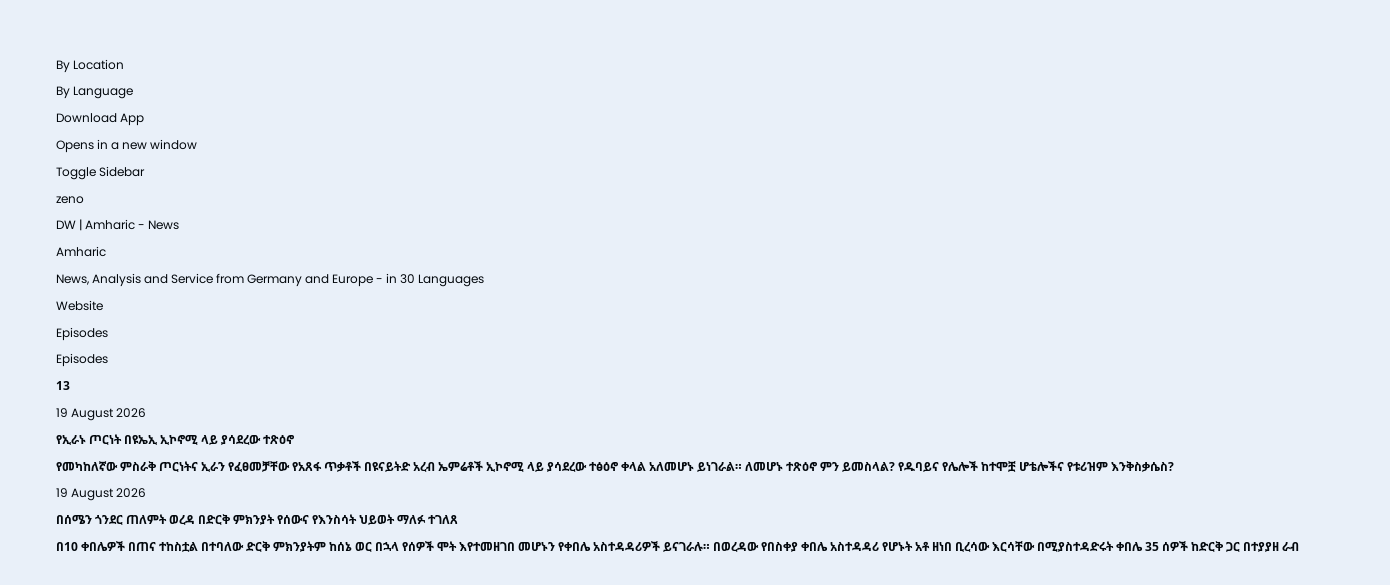By Location
By Language
Download App
Opens in a new window
Toggle Sidebar
zeno
DW | Amharic - News
Amharic
News, Analysis and Service from Germany and Europe - in 30 Languages
Website
Episodes
Episodes
13
19 August 2026
የኢራኑ ጦርነት በዩኤኢ ኢኮኖሚ ላይ ያሳደረው ተጽዕኖ
የመካከለኛው ምስራቅ ጦርነትና ኢራን የፈፀመቻቸው የአጸፋ ጥቃቶች በዩናይትድ አረብ ኤምሬቶች ኢኮኖሚ ላይ ያሳደረው ተፅዕኖ ቀላል አለመሆኑ ይነገራል። ለመሆኑ ተጽዕኖ ምን ይመስላል? የዱባይና የሌሎች ከተሞቿ ሆቴሎችና የቱሪዝም እንቅስቃሴስ?
19 August 2026
በሰሜን ጎንደር ጠለምት ወረዳ በድርቅ ምክንያት የሰውና የእንስሳት ህይወት ማለፉ ተገለጸ
በ10 ቀበሌዎች በጠና ተከስቷል በተባለው ድርቅ ምክንያትም ከሰኔ ወር በኋላ የሰዎች ሞት እየተመዘገበ መሆኑን የቀበሌ አስተዳዳሪዎች ይናገራሉ። በወረዳው የበስቀያ ቀበሌ አስተዳዳሪ የሆኑት አቶ ዘነበ ቢረሳው እርሳቸው በሚያስተዳድሩት ቀበሌ 35 ሰዎች ከድርቅ ጋር በተያያዘ ራብ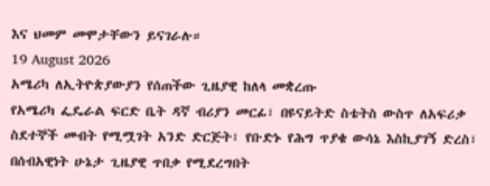እና ህመም መሞታቸውን ይናገራሉ።
19 August 2026
አሜሪካ ለኢትዮጵያውያን የሰጠችው ጊዜያዊ ከለላ መቋረጡ
የአሜሪካ ፌዴራል ፍርድ ቤት ዳኛ ብሪያን መርፊ፣ በዩናይትድ ስቴትስ ውስጥ ለአፍሪቃ ስደተኞች መብት የሚሟገት አንድ ድርጅት፣ የቡድኑ የሕግ ጥያቄ ውሳኔ እስኪያገኝ ድረስ፣ በሰብአዊነት ሁኔታ ጊዜያዊ ጥበቃ የሚደረግበት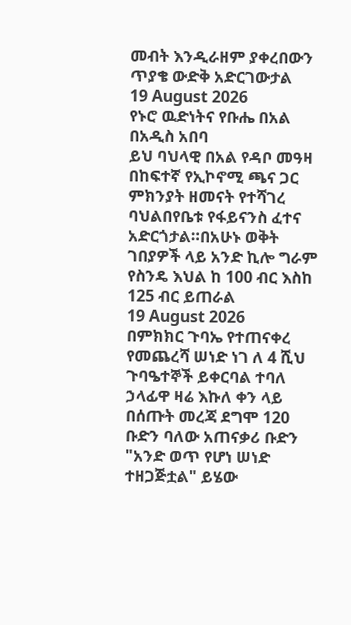መብት እንዲራዘም ያቀረበውን ጥያቄ ውድቅ አድርገውታል
19 August 2026
የኑሮ ዉድነትና የቡሔ በአል በአዲስ አበባ
ይህ ባህላዊ በአል የዳቦ መዓዛ በከፍተኛ የኢኮኖሚ ጫና ጋር ምክንያት ዘመናት የተሻገረ ባህልበየቤቱ የፋይናንስ ፈተና አድርጎታል።በአሁኑ ወቅት ገበያዎች ላይ አንድ ኪሎ ግራም የስንዴ እህል ከ 100 ብር እስከ 125 ብር ይጠራል
19 August 2026
በምክክር ጉባኤ የተጠናቀረ የመጨረሻ ሠነድ ነገ ለ 4 ሺህ ጉባዔተኞች ይቀርባል ተባለ
ኃላፊዋ ዛሬ እኩለ ቀን ላይ በሰጡት መረጃ ደግሞ 120 ቡድን ባለው አጠናቃሪ ቡድን "አንድ ወጥ የሆነ ሠነድ ተዘጋጅቷል" ይሄው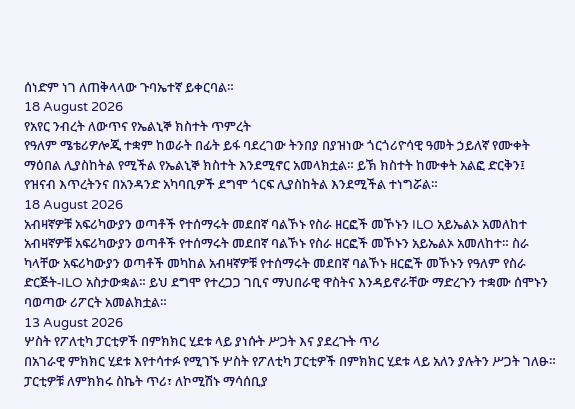ሰነድም ነገ ለጠቅላላው ጉባኤተኛ ይቀርባል።
18 August 2026
የአየር ንብረት ለውጥና የኤልኒኞ ክስተት ጥምረት
የዓለም ሜቴሪዎሎጂ ተቋም ከወራት በፊት ይፋ ባደረገው ትንበያ በያዝነው ጎርጎሪዮሳዊ ዓመት ኃይለኛ የሙቀት ማዕበል ሊያስከትል የሚችል የኤልኒኞ ክስተት እንደሚኖር አመላክቷል። ይኽ ክስተት ከሙቀት አልፎ ድርቅን፤ የዝናብ እጥረትንና በአንዳንድ አካባቢዎች ደግሞ ጎርፍ ሊያስከትል እንደሚችል ተነግሯል።
18 August 2026
አብዛኛዎቹ አፍሪካውያን ወጣቶች የተሰማሩት መደበኛ ባልኾኑ የስራ ዘርፎች መኾኑን ILO አይኤልኦ አመለከተ
አብዛኛዎቹ አፍሪካውያን ወጣቶች የተሰማሩት መደበኛ ባልኾኑ የስራ ዘርፎች መኾኑን አይኤልኦ አመለከተ። ስራ ካላቸው አፍሪካውያን ወጣቶች መካከል አብዛኛዎቹ የተሰማሩት መደበኛ ባልኾኑ ዘርፎች መኾኑን የዓለም የስራ ድርጅት-ILO አስታውቋል። ይህ ደግሞ የተረጋጋ ገቢና ማህበራዊ ዋስትና እንዳይኖራቸው ማድረጉን ተቋሙ ሰሞኑን ባወጣው ሪፖርት አመልክቷል።
13 August 2026
ሦስት የፖለቲካ ፓርቲዎች በምክክር ሂደቱ ላይ ያነሱት ሥጋት እና ያደረጉት ጥሪ
በአገራዊ ምክክር ሂደቱ እየተሳተፉ የሚገኙ ሦስት የፖለቲካ ፓርቲዎች በምክክር ሂደቱ ላይ አለን ያሉትን ሥጋት ገለፁ። ፓርቲዎቹ ለምክክሩ ስኬት ጥሪ፣ ለኮሚሽኑ ማሳሰቢያ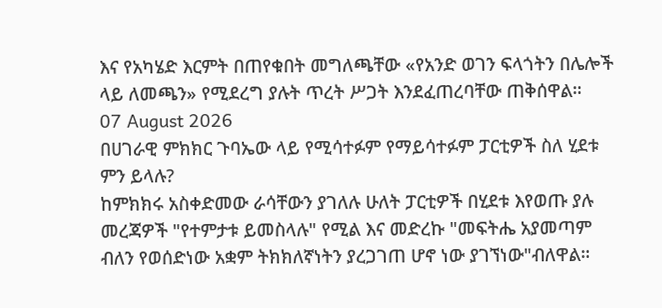እና የአካሄድ እርምት በጠየቁበት መግለጫቸው «የአንድ ወገን ፍላጎትን በሌሎች ላይ ለመጫን» የሚደረግ ያሉት ጥረት ሥጋት እንደፈጠረባቸው ጠቅሰዋል።
07 August 2026
በሀገራዊ ምክክር ጉባኤው ላይ የሚሳተፉም የማይሳተፉም ፓርቲዎች ስለ ሂደቱ ምን ይላሉ?
ከምክክሩ አስቀድመው ራሳቸውን ያገለሉ ሁለት ፓርቲዎች በሂደቱ እየወጡ ያሉ መረጃዎች "የተምታቱ ይመስላሉ" የሚል እና መድረኩ "መፍትሔ አያመጣም ብለን የወሰድነው አቋም ትክክለኛነትን ያረጋገጠ ሆኖ ነው ያገኘነው"ብለዋል።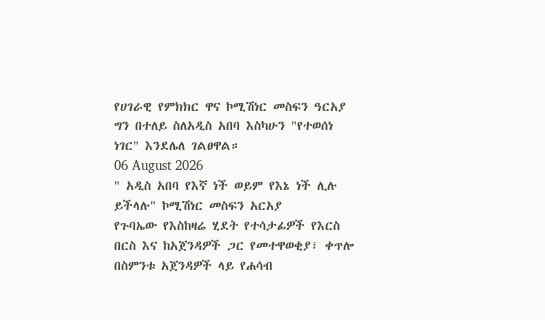የሀገራዊ የምክክር ዋና ኮሚሽነር መስፍን ዓርአያ ግን በተለይ ስለአዲስ አበባ እስካሁን "የተወሰነ ነገር" እንደሌለ ገልፀዋል።
06 August 2026
" አዲስ አበባ የእኛ ነች ወይም የእኔ ነች ሊሉ ይችላሉ" ኮሚሽነር መስፍን አርአያ
የጉባኤው የእስከዛሬ ሂደት የተሳታፊዎች የእርስ በርስ እና ከአጀንዳዎች ጋር የመተዋወቂያ፣ ቀጥሎ በስምንቱ አጀንዳዎች ላይ የሐሳብ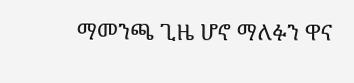ማመንጫ ጊዜ ሆኖ ማለፉን ዋና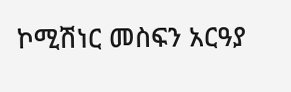ኮሚሽነር መስፍን አርዓያ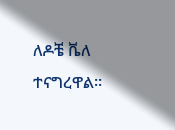ለዶቼ ቬለ ተናግረዋል።